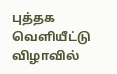புத்தக வெளியீட்டு விழாவில்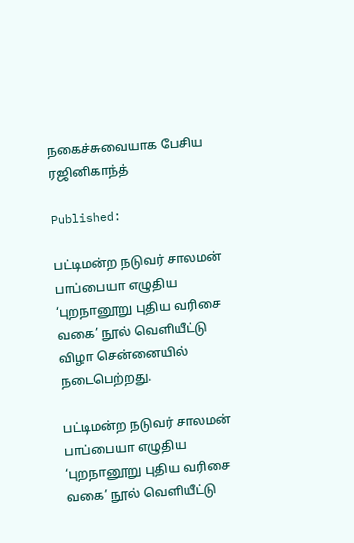நகைச்சுவையாக பேசிய ரஜினிகாந்த்

Published:

பட்டிமன்ற நடுவர் சாலமன் பாப்பையா எழுதிய ‘புறநானூறு புதிய வரிசை வகை’ நூல் வெளியீட்டு விழா சென்னையில் நடைபெற்றது.

பட்டிமன்ற நடுவர் சாலமன் பாப்பையா எழுதிய ‘புறநானூறு புதிய வரிசை வகை’ நூல் வெளியீட்டு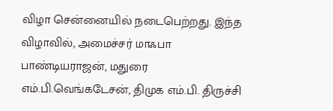விழா சென்னையில் நடைபெற்றது. இந்த விழாவில், அமைச்சர் மாஃபா பாண்டியராஜன், மதுரை எம்.பி.வெங்கடேசன், திமுக எம்.பி. திருச்சி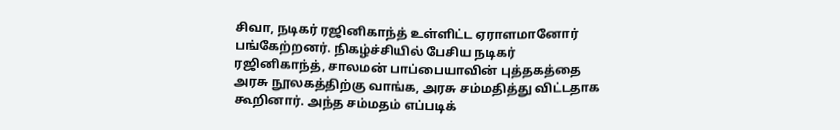சிவா, நடிகர் ரஜினிகாந்த் உள்ளிட்ட ஏராளமானோர் பங்கேற்றனர். நிகழ்ச்சியில் பேசிய நடிகர் ரஜினிகாந்த், சாலமன் பாப்பையாவின் புத்தகத்தை அரசு நூலகத்திற்கு வாங்க, அரசு சம்மதித்து விட்டதாக கூறினார். அந்த சம்மதம் எப்படிக்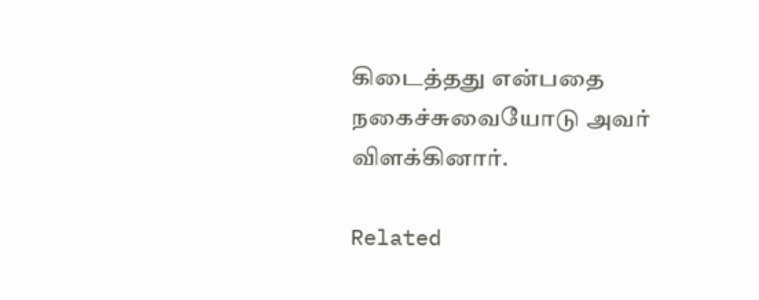கிடைத்தது என்பதை நகைச்சுவையோடு அவர் விளக்கினார்.

Related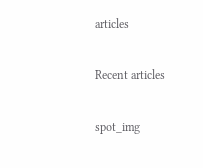articles

Recent articles

spot_img